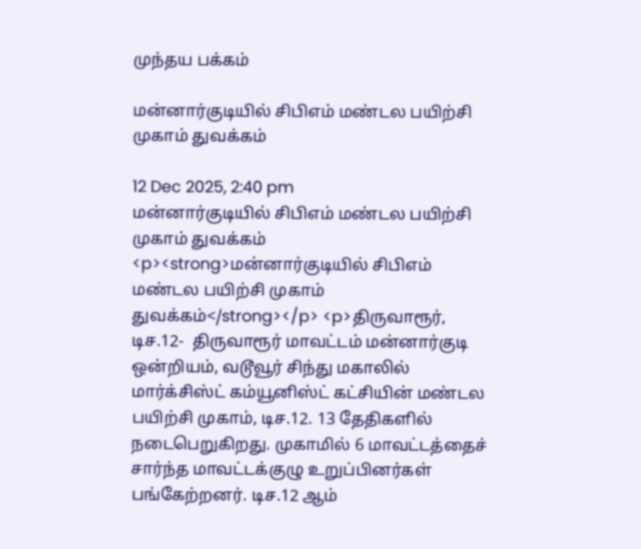முந்தய பக்கம்

மன்னார்குடியில் சிபிஎம் மண்டல பயிற்சி முகாம் துவக்கம்

12 Dec 2025, 2:40 pm
மன்னார்குடியில் சிபிஎம் மண்டல பயிற்சி முகாம் துவக்கம்
<p><strong>மன்னார்குடியில் சிபிஎம் மண்டல பயிற்சி முகாம் துவக்கம்</strong></p> <p>திருவாரூர், டிச.12-  திருவாரூர் மாவட்டம் மன்னார்குடி ஒன்றியம், வடூவூர் சிந்து மகாலில் மார்க்சிஸ்ட் கம்யூனிஸ்ட் கட்சியின் மண்டல பயிற்சி முகாம், டிச.12. 13 தேதிகளில் நடைபெறுகிறது. முகாமில் 6 மாவட்டத்தைச் சார்ந்த மாவட்டக்குழு உறுப்பினர்கள் பங்கேற்றனர். டிச.12 ஆம்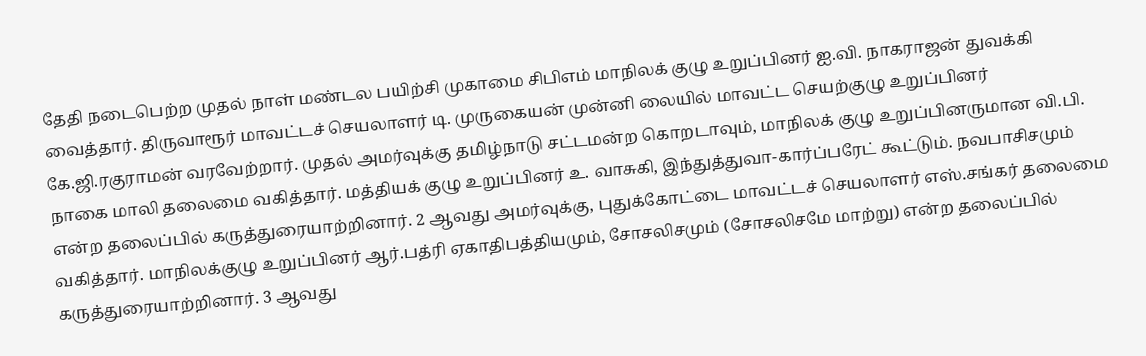தேதி நடைபெற்ற முதல் நாள் மண்டல பயிற்சி முகாமை சிபிஎம் மாநிலக் குழு உறுப்பினர் ஐ.வி. நாகராஜன் துவக்கி வைத்தார். திருவாரூர் மாவட்டச் செயலாளர் டி. முருகையன் முன்னி லையில் மாவட்ட செயற்குழு உறுப்பினர் கே.ஜி.ரகுராமன் வரவேற்றார். முதல் அமர்வுக்கு தமிழ்நாடு சட்டமன்ற கொறடாவும், மாநிலக் குழு உறுப்பினருமான வி.பி. நாகை மாலி தலைமை வகித்தார். மத்தியக் குழு உறுப்பினர் உ. வாசுகி, இந்துத்துவா-கார்ப்பரேட் கூட்டும். நவபாசிசமும் என்ற தலைப்பில் கருத்துரையாற்றினார். 2 ஆவது அமர்வுக்கு, புதுக்கோட்டை மாவட்டச் செயலாளர் எஸ்.சங்கர் தலைமை வகித்தார். மாநிலக்குழு உறுப்பினர் ஆர்.பத்ரி ஏகாதிபத்தியமும், சோசலிசமும் (சோசலிசமே மாற்று) என்ற தலைப்பில் கருத்துரையாற்றினார். 3 ஆவது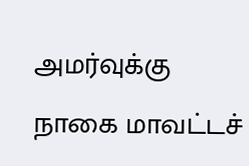அமர்வுக்கு நாகை மாவட்டச்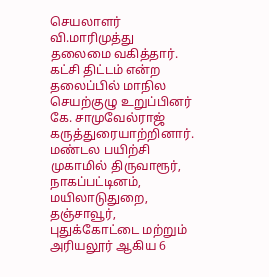செயலாளர் வி.மாரிமுத்து தலைமை வகித்தார். கட்சி திட்டம் என்ற தலைப்பில் மாநில செயற்குழு உறுப்பினர் கே. சாமுவேல்ராஜ் கருத்துரையாற்றினார். மண்டல பயிற்சி முகாமில் திருவாரூர், நாகப்பட்டினம், மயிலாடுதுறை, தஞ்சாவூர், புதுக்கோட்டை மற்றும் அரியலூர் ஆகிய 6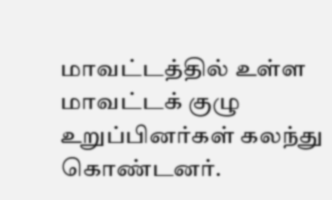மாவட்டத்தில் உள்ள மாவட்டக் குழு உறுப்பினர்கள் கலந்து கொண்டனர்.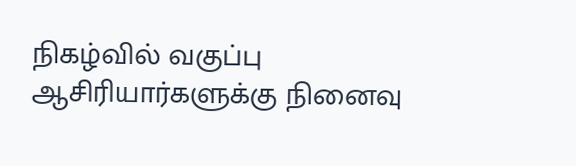நிகழ்வில் வகுப்பு ஆசிரியார்களுக்கு நினைவு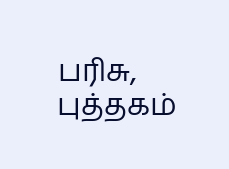பரிசு, புத்தகம்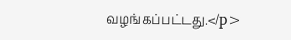வழங்கப்பட்டது.</p>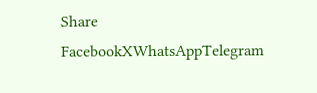Share
FacebookXWhatsAppTelegram